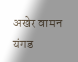अखेर वामन यंगड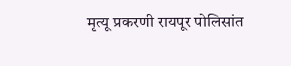मृत्यू प्रकरणी रायपूर पोलिसांत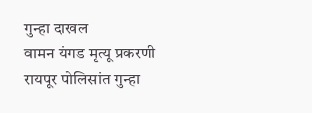गुन्हा दाखल
वामन यंगड मृत्यू प्रकरणी रायपूर पोलिसांत गुन्हा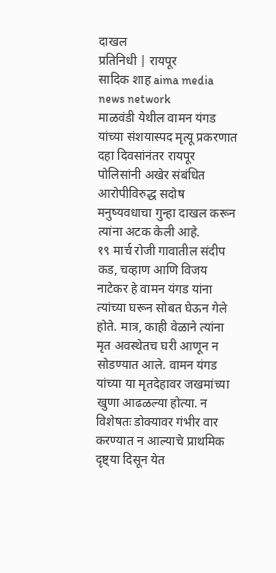दाखल
प्रतिनिधी | रायपूर
सादिक शाह aima media news network
माळवंडी येथील वामन यंगड यांच्या संशयास्पद मृत्यू प्रकरणात दहा दिवसांनंतर रायपूर पोलिसांनी अखेर संबंधित आरोपीविरुद्ध सदोष मनुष्यवधाचा गुन्हा दाखल करून त्यांना अटक केली आहे.
१९ मार्च रोजी गावातील संदीप कड, चव्हाण आणि विजय नाटेकर हे वामन यंगड यांना त्यांच्या घरून सोबत घेऊन गेले होते. मात्र, काही वेळाने त्यांना मृत अवस्थेतच घरी आणून न सोडण्यात आले. वामन यंगड यांच्या या मृतदेहावर जखमांच्या खुणा आढळल्या होत्या. न विशेषतः डोक्यावर गंभीर वार करण्यात न आल्याचे प्राथमिक दृष्ट्या दिसून येत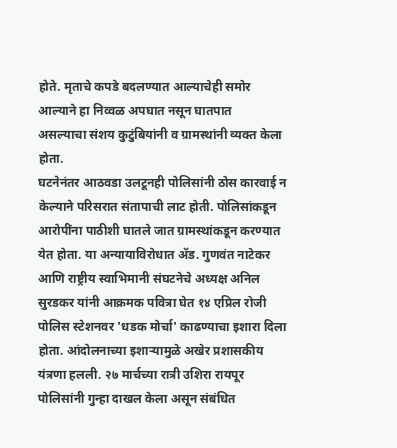होते. मृताचे कपडे बदलण्यात आल्याचेही समोर आल्याने हा निव्वळ अपघात नसून घातपात
असल्याचा संशय कुटुंबियांनी व ग्रामस्थांनी व्यक्त केला होता.
घटनेनंतर आठवडा उलटूनही पोलिसांनी ठोस कारवाई न केल्याने परिसरात संतापाची लाट होती. पोलिसांकडून आरोपींना पाठीशी घातले जात ग्रामस्थांकडून करण्यात येत होता. या अन्यायाविरोधात ॲड. गुणवंत नाटेकर आणि राष्ट्रीय स्वाभिमानी संघटनेचे अध्यक्ष अनिल सुरडकर यांनी आक्रमक पवित्रा घेत १४ एप्रिल रोजी पोलिस स्टेशनवर 'धडक मोर्चा' काढण्याचा इशारा दिला होता. आंदोलनाच्या इशाऱ्यामुळे अखेर प्रशासकीय यंत्रणा हलली. २७ मार्चच्या रात्री उशिरा रायपूर पोलिसांनी गुन्हा दाखल केला असून संबंधित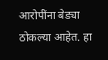आरोपींना बेड्या ठोकल्या आहेत. हा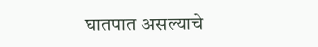घातपात असल्याचे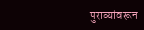पुराव्यांवरून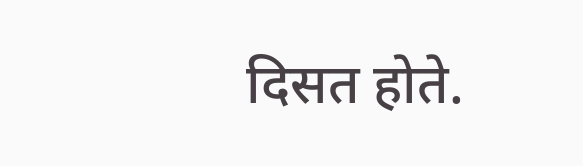दिसत होते.